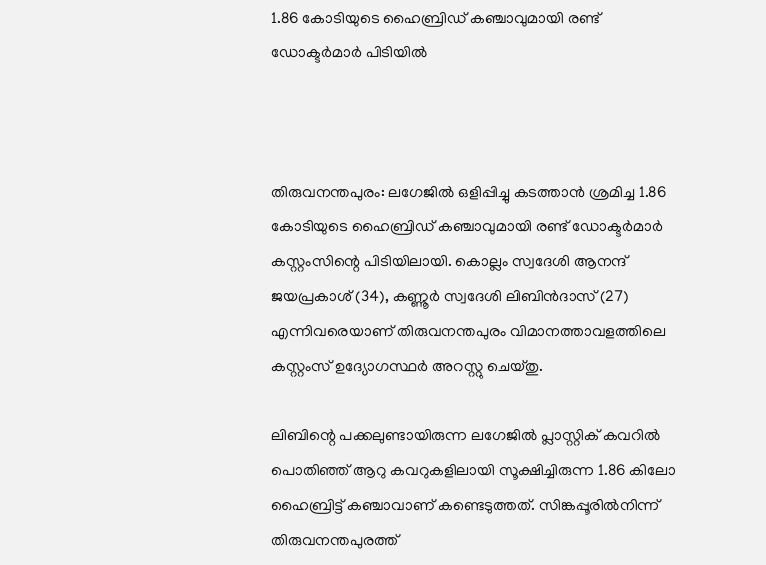1.86 കോടിയുടെ ഹൈബ്രിഡ് കഞ്ചാവുമായി രണ്ട് ഡോക്ടർമാർ പിടിയിൽ



തിരുവനന്തപുരം: ലഗേജിൽ ഒളിപ്പിച്ചു കടത്താൻ ശ്രമിച്ച 1.86 കോടിയുടെ ഹൈബ്രിഡ് കഞ്ചാവുമായി രണ്ട് ഡോക്ടർമാർ കസ്റ്റംസിന്റെ പിടിയിലായി. കൊല്ലം സ്വദേശി ആനന്ദ് ജയപ്രകാശ് (34), കണ്ണൂർ സ്വദേശി ലിബിൻദാസ് (27) എന്നിവരെയാണ് തിരുവനന്തപുരം വിമാനത്താവളത്തിലെ കസ്റ്റംസ് ഉദ്യോഗസ്ഥർ അറസ്റ്റു ചെയ്തു.

ലിബിന്റെ പക്കലുണ്ടായിരുന്ന ലഗേജിൽ പ്ലാസ്റ്റിക് കവറിൽ പൊതിഞ്ഞ് ആറു കവറുകളിലായി സൂക്ഷിച്ചിരുന്ന 1.86 കിലോ ഹൈബ്രിട്ട് കഞ്ചാവാണ് കണ്ടെടുത്തത്. സിങ്കപ്പൂരിൽനിന്ന് തിരുവനന്തപുരത്ത്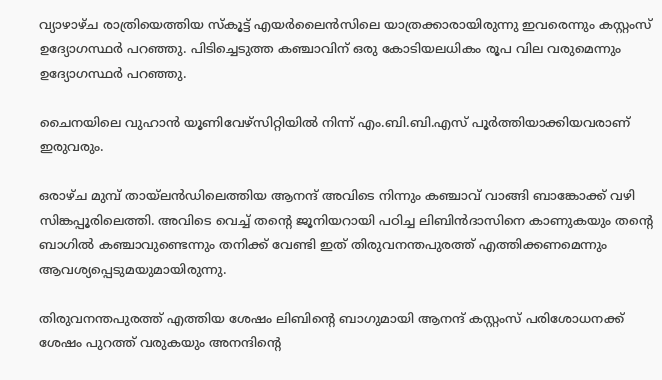വ്യാഴാഴ്ച രാത്രിയെത്തിയ സ്കൂട്ട് എയർലൈൻസിലെ യാത്രക്കാരായിരുന്നു ഇവരെന്നും കസ്റ്റംസ് ഉദ്യോഗസ്ഥർ പറഞ്ഞു. പിടിച്ചെടുത്ത കഞ്ചാവിന് ഒരു കോടിയലധികം രൂപ വില വരുമെന്നും ഉദ്യോഗസ്ഥർ പറഞ്ഞു.

ചൈനയിലെ വുഹാൻ യൂണിവേഴ്സിറ്റിയിൽ നിന്ന് എം.ബി.ബി.എസ് പൂർത്തിയാക്കിയവരാണ് ഇരുവരും.

ഒരാഴ്ച മുമ്പ് തായ്‍ലൻഡിലെത്തിയ ആനന്ദ് അവിടെ നിന്നും കഞ്ചാവ് വാങ്ങി ബാങ്കോക്ക് വഴി സിങ്കപ്പൂരിലെത്തി. അവിടെ വെച്ച് തന്റെ ജൂനിയറായി പഠിച്ച ലിബിൻദാസിനെ കാണുകയും തന്റെ ബാഗിൽ കഞ്ചാവുണ്ടെന്നും തനിക്ക് വേണ്ടി ഇത് തിരുവനന്തപുരത്ത് എത്തിക്കണമെന്നും ആവശ്യപ്പെടുമയുമായിരുന്നു.

തിരുവനന്തപുരത്ത് എത്തിയ ശേഷം ലിബിന്റെ ബാഗുമായി ആനന്ദ് കസ്റ്റംസ് പരിശോധനക്ക് ശേഷം പുറത്ത് വരുകയും അനന്ദിന്റെ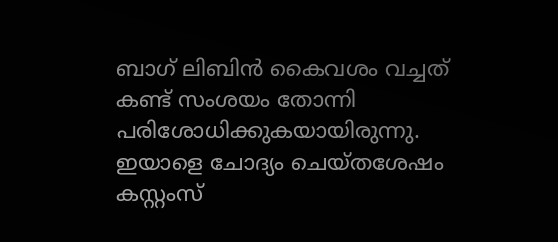ബാഗ് ലിബിൻ കൈവശം വച്ചത് കണ്ട് സംശയം തോന്നി പരിശോധിക്കുകയായിരുന്നു. ഇയാളെ ചോദ്യം ചെയ്തശേഷം കസ്റ്റംസ്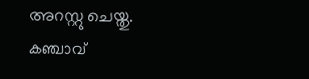അറസ്റ്റു ചെയ്തു. കഞ്ചാവ്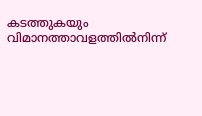കടത്തുകയും വിമാനത്താവളത്തിൽനിന്ന്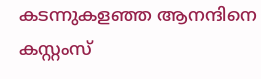കടന്നുകളഞ്ഞ ആനന്ദിനെ കസ്റ്റംസ്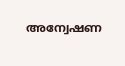അന്വേഷണ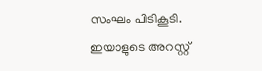സംഘം പിടികൂടി. ഇയാളുടെ അറസ്റ്റ്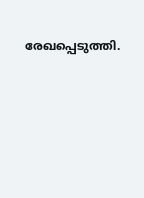രേഖപ്പെടുത്തി.